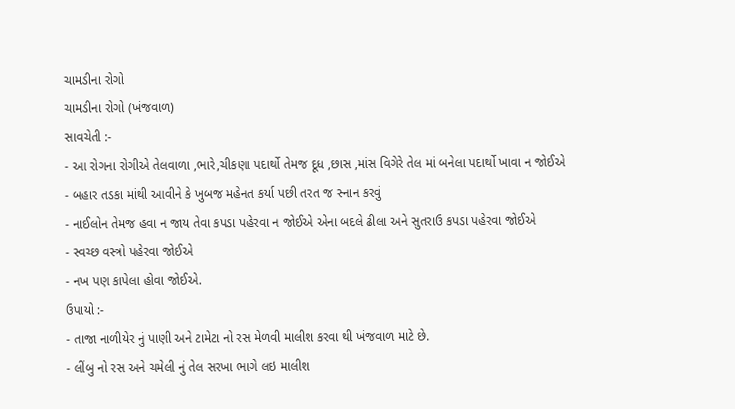ચામડીના રોગો
ચામડીના રોગો (ખંજવાળ)
સાવચેતી :-
- આ રોગના રોગીએ તેલવાળા ,ભારે,ચીકણા પદાર્થો તેમજ દૂધ ,છાસ ,માંસ વિગેરે તેલ માં બનેલા પદાર્થો ખાવા ન જોઈએ
- બહાર તડકા માંથી આવીને કે ખુબજ મહેનત કર્યા પછી તરત જ સ્નાન કરવું
- નાઈલોન તેમજ હવા ન જાય તેવા કપડા પહેરવા ન જોઈએ એના બદલે ઢીલા અને સુતરાઉ કપડા પહેરવા જોઈએ
- સ્વચ્છ વસ્ત્રો પહેરવા જોઈએ
- નખ પણ કાપેલા હોવા જોઈએ.
ઉપાયો :-
- તાજા નાળીયેર નું પાણી અને ટામેટા નો રસ મેળવી માલીશ કરવા થી ખંજવાળ માટે છે.
- લીંબુ નો રસ અને ચમેલી નું તેલ સરખા ભાગે લઇ માલીશ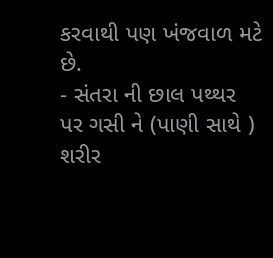કરવાથી પણ ખંજવાળ મટે છે.
- સંતરા ની છાલ પથ્થર પર ગસી ને (પાણી સાથે ) શરીર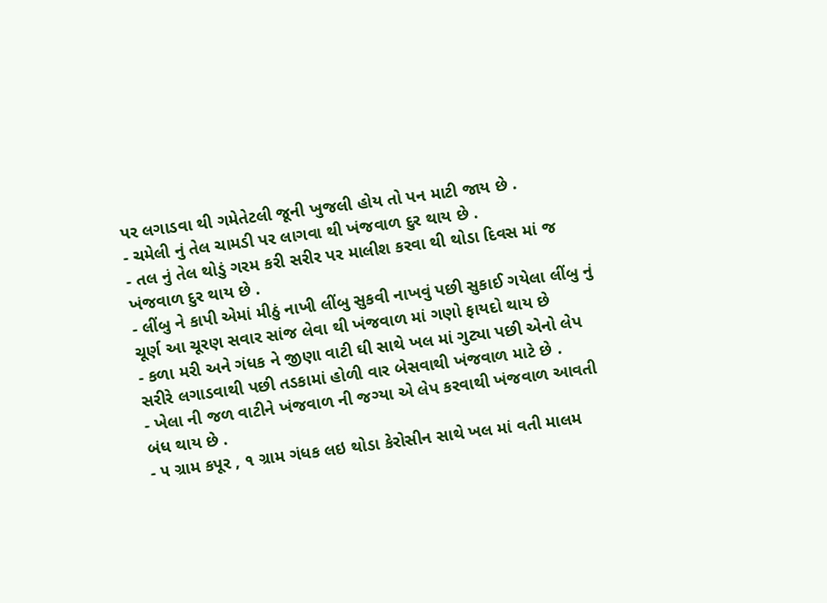પર લગાડવા થી ગમેતેટલી જૂની ખુજલી હોય તો પન માટી જાય છે .
- ચમેલી નું તેલ ચામડી પર લાગવા થી ખંજવાળ દુર થાય છે .
- તલ નું તેલ થોડું ગરમ કરી સરીર પર માલીશ કરવા થી થોડા દિવસ માં જ ખંજવાળ દુર થાય છે .
- લીંબુ ને કાપી એમાં મીઠું નાખી લીંબુ સુકવી નાખવું પછી સુકાઈ ગયેલા લીંબુ નું ચૂર્ણ આ ચૂરણ સવાર સાંજ લેવા થી ખંજવાળ માં ગણો ફાયદો થાય છે
- કળા મરી અને ગંધક ને જીણા વાટી ઘી સાથે ખલ માં ગુટ્યા પછી એનો લેપ સરીરે લગાડવાથી પછી તડકામાં હોળી વાર બેસવાથી ખંજવાળ માટે છે .
- ખેલા ની જળ વાટીને ખંજવાળ ની જગ્યા એ લેપ કરવાથી ખંજવાળ આવતી બંધ થાય છે .
- ૫ ગ્રામ કપૂર , ૧ ગ્રામ ગંધક લઇ થોડા કેરોસીન સાથે ખલ માં વતી માલમ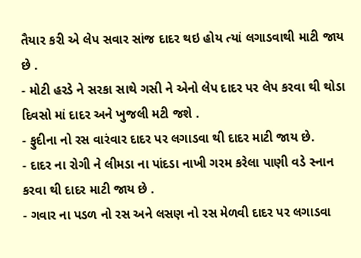તૈયાર કરી એ લેપ સવાર સાંજ દાદર થઇ હોય ત્યાં લગાડવાથી માટી જાય છે .
- મોટી હરડે ને સરકા સાથે ગસી ને એનો લેપ દાદર પર લેપ કરવા થી થોડા દિવસો માં દાદર અને ખુજલી મટી જશે .
- ફુદીના નો રસ વારંવાર દાદર પર લગાડવા થી દાદર માટી જાય છે.
- દાદર ના રોગી ને લીમડા ના પાંદડા નાખી ગરમ કરેલા પાણી વડે સ્નાન કરવા થી દાદર માટી જાય છે .
- ગવાર ના પડળ નો રસ અને લસણ નો રસ મેળવી દાદર પર લગાડવા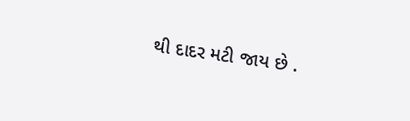થી દાદર મટી જાય છે .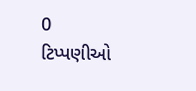0 ટિપ્પણીઓ